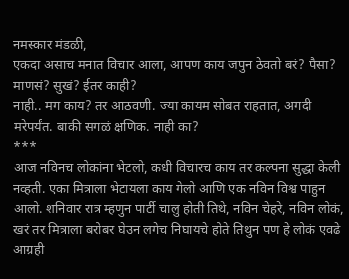नमस्कार मंडळी,
एकदा असाच मनात विचार आला, आपण काय जपुन ठेवतो बरं? पैसा? माणसं? सुखं? ईतर काही?
नाही.. मग काय? तर आठवणी. ज्या कायम सोबत राहतात, अगदी मरेपर्यंत. बाकी सगळं क्षणिक. नाही का?
***
आज नविनच लोकांना भेटलो, कधी विचारच काय तर कल्पना सुद्धा केली नव्हती. एका मित्राला भेटायला काय गेलो आणि एक नविन विश्व पाहुन आलो. शनिवार रात्र म्हणुन पार्टी चालु होती तिथे, नविन चेहरे, नविन लोकं, खरं तर मित्राला बरोबर घेउन लगेच निघायचे होते तिथुन पण हे लोकं एवढे आग्रही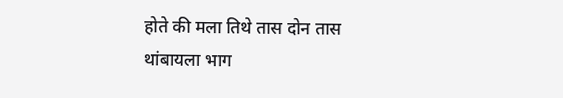होते की मला तिथे तास दोन तास थांबायला भाग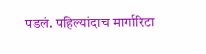पडलं. पहिल्यांदाच मार्गारिटा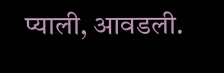प्याली, आवडली.